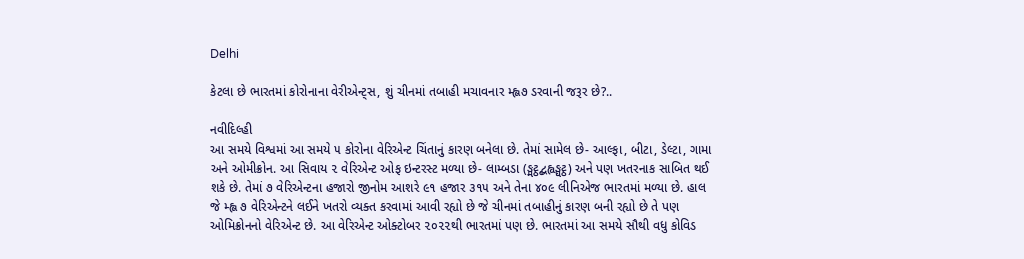Delhi

કેટલા છે ભારતમાં કોરોનાના વેરીએન્ટ્‌સ, શું ચીનમાં તબાહી મચાવનાર મ્હ્લ૭ ડરવાની જરૂર છે?..

નવીદિલ્હી
આ સમયે વિશ્વમાં આ સમયે ૫ કોરોના વેરિએન્ટ ચિંતાનું કારણ બનેલા છે. તેમાં સામેલ છે- આલ્ફા, બીટા, ડેલ્ટા, ગામા અને ઓમીક્રોન. આ સિવાય ૨ વેરિએન્ટ ઓફ ઇન્ટરસ્ટ મળ્યા છે- લામ્બડા (ઙ્મટ્ઠદ્બહ્વઙ્ઘટ્ઠ) અને પણ ખતરનાક સાબિત થઈ શકે છે. તેમાં ૭ વેરિએન્ટના હજારો જીનોમ આશરે ૯૧ હજાર ૩૧૫ અને તેના ૪૦૯ લીનિએજ ભારતમાં મળ્યા છે. હાલ જે મ્હ્લ ૭ વેરિએન્ટને લઈને ખતરો વ્યક્ત કરવામાં આવી રહ્યો છે જે ચીનમાં તબાહીનું કારણ બની રહ્યો છે તે પણ ઓમિક્રોનનો વેરિએન્ટ છે. આ વેરિએન્ટ ઓક્ટોબર ૨૦૨૨થી ભારતમાં પણ છે. ભારતમાં આ સમયે સૌથી વધુ કોવિડ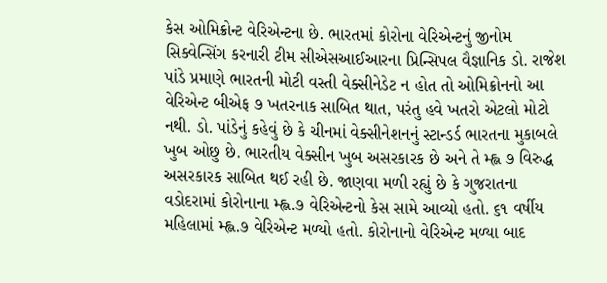કેસ ઓમિક્રોન્ટ વેરિએન્ટના છે. ભારતમાં કોરોના વેરિએન્ટનું જીનોમ સિક્વેન્સિંગ કરનારી ટીમ સીએસઆઈઆરના પ્રિન્સિપલ વૈજ્ઞાનિક ડો. રાજેશ પાંડે પ્રમાણે ભારતની મોટી વસ્તી વેક્સીનેડેટ ન હોત તો ઓમિક્રોનનો આ વેરિએન્ટ બીએફ ૭ ખતરનાક સાબિત થાત, પરંતુ હવે ખતરો એટલો મોટો નથી. ડો. પાંડેનું કહેવું છે કે ચીનમાં વેક્સીનેશનનું સ્ટાન્ડર્ડ ભારતના મુકાબલે ખુબ ઓછુ છે. ભારતીય વેક્સીન ખુબ અસરકારક છે અને તે મ્હ્લ ૭ વિરુદ્ધ અસરકારક સાબિત થઈ રહી છે. જાણવા મળી રહ્યું છે કે ગુજરાતના વડોદરામાં કોરોનાના મ્હ્લ.૭ વેરિએન્ટનો કેસ સામે આવ્યો હતો. ૬૧ વર્ષીય મહિલામાં મ્હ્લ.૭ વેરિએન્ટ મળ્યો હતો. કોરોનાનો વેરિએન્ટ મળ્યા બાદ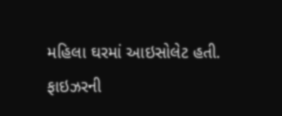મહિલા ઘરમાં આઇસોલેટ હતી. ફાઇઝરની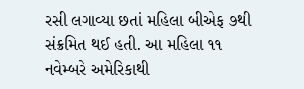રસી લગાવ્યા છતાં મહિલા બીએફ ૭થી સંક્રમિત થઈ હતી. આ મહિલા ૧૧ નવેમ્બરે અમેરિકાથી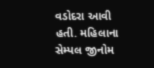વડોદરા આવી હતી. મહિલાના સેમ્પલ જીનોમ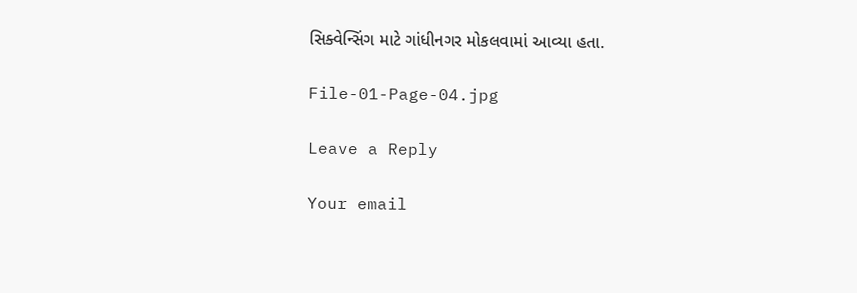સિક્વેન્સિંગ માટે ગાંધીનગર મોકલવામાં આવ્યા હતા.

File-01-Page-04.jpg

Leave a Reply

Your email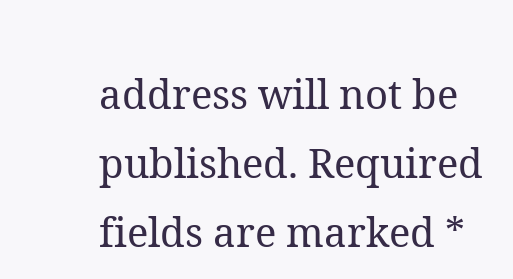address will not be published. Required fields are marked *